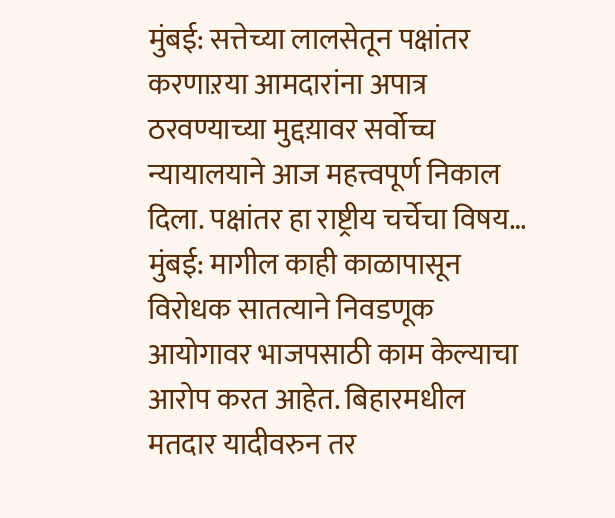मुंबई: सत्तेच्या लालसेतून पक्षांतर करणाऱया आमदारांना अपात्र ठरवण्याच्या मुद्दय़ावर सर्वोच्च न्यायालयाने आज महत्त्वपूर्ण निकाल दिला. पक्षांतर हा राष्ट्रीय चर्चेचा विषय…
मुंबई: मागील काही काळापासून विरोधक सातत्याने निवडणूक आयोगावर भाजपसाठी काम केल्याचा आरोप करत आहेत. बिहारमधील मतदार यादीवरुन तर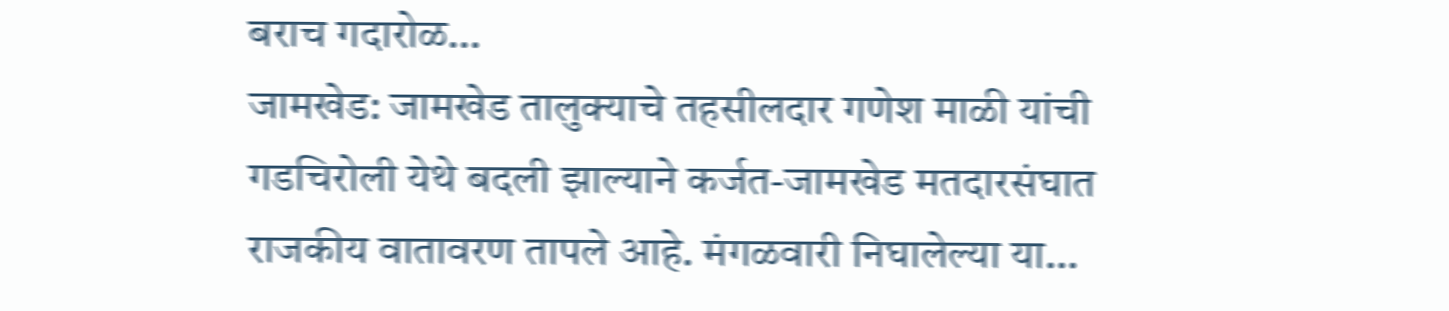बराच गदारोळ…
जामखेड: जामखेड तालुक्याचे तहसीलदार गणेश माळी यांची गडचिरोली येथे बदली झाल्याने कर्जत-जामखेड मतदारसंघात राजकीय वातावरण तापले आहे. मंगळवारी निघालेल्या या…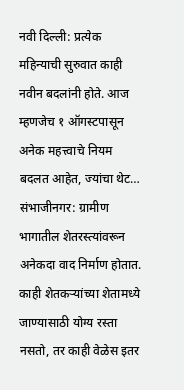नवी दिल्ली: प्रत्येक महिन्याची सुरुवात काही नवीन बदलांनी होते. आज म्हणजेच १ ऑगस्टपासून अनेक महत्त्वाचे नियम बदलत आहेत, ज्यांचा थेट…
संभाजीनगर: ग्रामीण भागातील शेतरस्त्यांवरून अनेकदा वाद निर्माण होतात. काही शेतकऱ्यांच्या शेतामध्ये जाण्यासाठी योग्य रस्ता नसतो, तर काही वेळेस इतर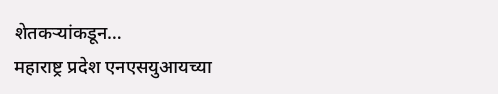शेतकऱ्यांकडून…
महाराष्ट्र प्रदेश एनएसयुआयच्या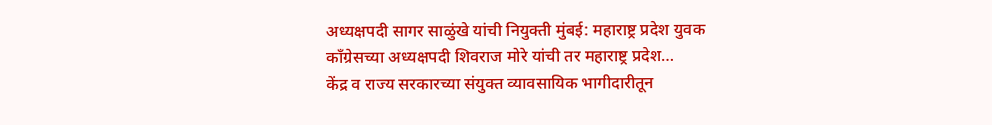अध्यक्षपदी सागर साळुंखे यांची नियुक्ती मुंबई: महाराष्ट्र प्रदेश युवक काँग्रेसच्या अध्यक्षपदी शिवराज मोरे यांची तर महाराष्ट्र प्रदेश…
केंद्र व राज्य सरकारच्या संयुक्त व्यावसायिक भागीदारीतून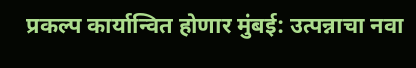प्रकल्प कार्यान्वित होणार मुंबई: उत्पन्नाचा नवा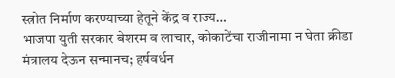स्त्रोत निर्माण करण्याच्या हेतूने केंद्र व राज्य…
भाजपा युती सरकार बेशरम व लाचार, कोकाटेंचा राजीनामा न घेता क्रीडा मंत्रालय देऊन सन्मानच; हर्षवर्धन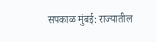सपकाळ मुंबई: राज्यातील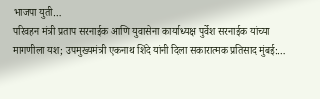भाजपा युती…
परिवहन मंत्री प्रताप सरनाईक आणि युवासेना कार्याध्यक्ष पुर्वेश सरनाईक यांच्या मागणीला यश; उपमुख्यमंत्री एकनाथ शिंदे यांनी दिला सकारात्मक प्रतिसाद मुंबई:…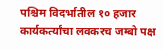पश्चिम विदर्भातील १० हजार कार्यकर्त्यांचा लवकरच जम्बो पक्ष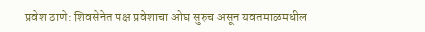प्रवेश ठाणे: शिवसेनेत पक्ष प्रवेशाचा ओघ सुरुच असून यवतमाळमधील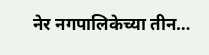नेर नगपालिकेच्या तीन…